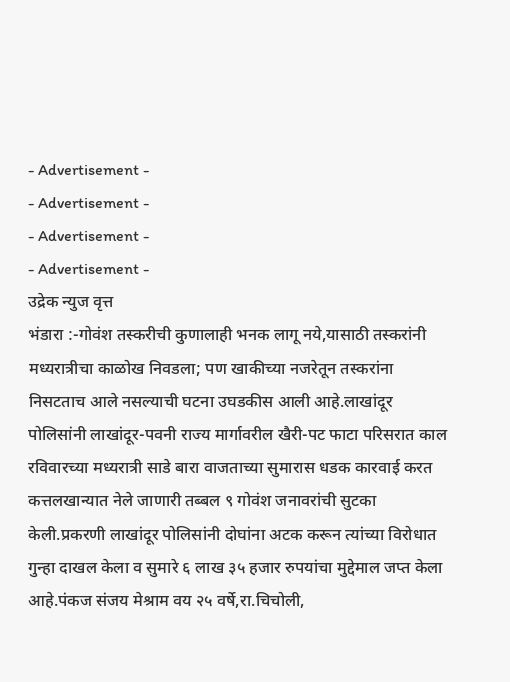- Advertisement -
- Advertisement -
- Advertisement -
- Advertisement -
उद्रेक न्युज वृत्त
भंडारा :-गोवंश तस्करीची कुणालाही भनक लागू नये,यासाठी तस्करांनी मध्यरात्रीचा काळोख निवडला; पण खाकीच्या नजरेतून तस्करांना निसटताच आले नसल्याची घटना उघडकीस आली आहे.लाखांदूर पोलिसांनी लाखांदूर-पवनी राज्य मार्गावरील खैरी-पट फाटा परिसरात काल रविवारच्या मध्यरात्री साडे बारा वाजताच्या सुमारास धडक कारवाई करत
कत्तलखान्यात नेले जाणारी तब्बल ९ गोवंश जनावरांची सुटका केली.प्रकरणी लाखांदूर पोलिसांनी दोघांना अटक करून त्यांच्या विरोधात गुन्हा दाखल केला व सुमारे ६ लाख ३५ हजार रुपयांचा मुद्देमाल जप्त केला आहे.पंकज संजय मेश्राम वय २५ वर्षे,रा.चिचोली,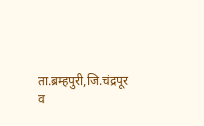ता.ब्रम्हपुरी,जि.चंद्रपूर व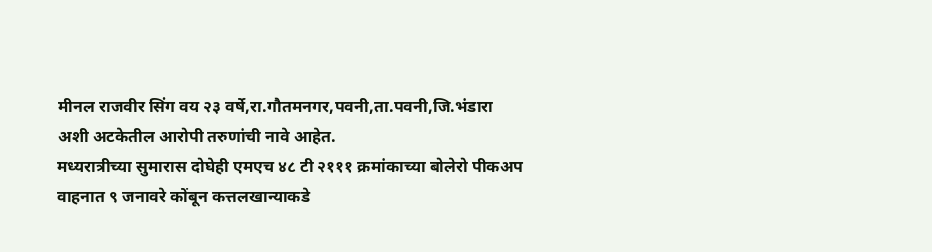मीनल राजवीर सिंग वय २३ वर्षे,रा.गौतमनगर,पवनी,ता.पवनी,जि.भंडारा अशी अटकेतील आरोपी तरुणांची नावे आहेत.
मध्यरात्रीच्या सुमारास दोघेही एमएच ४८ टी २१११ क्रमांकाच्या बोलेरो पीकअप वाहनात ९ जनावरे कोंबून कत्तलखान्याकडे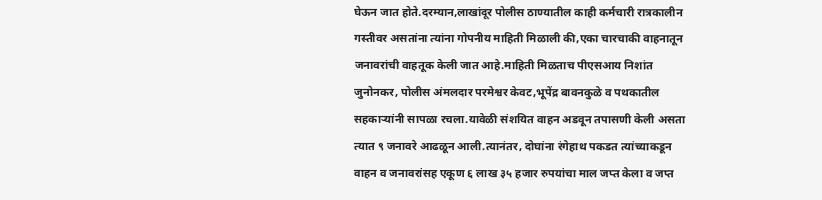घेऊन जात होते.दरम्यान,लाखांदूर पोलीस ठाण्यातील काही कर्मचारी रात्रकालीन गस्तीवर असतांना त्यांना गोपनीय माहिती मिळाली की,एका चारचाकी वाहनातून जनावरांची वाहतूक केली जात आहे.माहिती मिळताच पीएसआय निशांत जुनोनकर, पोलीस अंमलदार परमेश्वर केवट,भूपेंद्र बावनकुळे व पथकातील सहकाऱ्यांनी सापळा रचला.यावेळी संशयित वाहन अडवून तपासणी केली असता त्यात ९ जनावरे आढळून आली.त्यानंतर, दोघांना रंगेहाथ पकडत त्यांच्याकडून वाहन व जनावरांसह एकूण ६ लाख ३५ हजार रुपयांचा माल जप्त केला व जप्त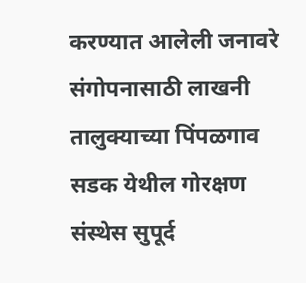करण्यात आलेली जनावरे संगोपनासाठी लाखनी तालुक्याच्या पिंपळगाव सडक येथील गोरक्षण संस्थेस सुपूर्द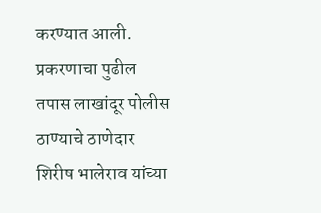करण्यात आली. प्रकरणाचा पुढील तपास लाखांदूर पोलीस ठाण्याचे ठाणेदार शिरीष भालेराव यांच्या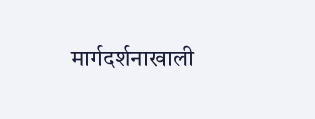मार्गदर्शनाखाली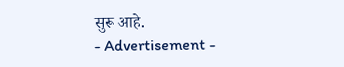सुरू आहे.
- Advertisement -